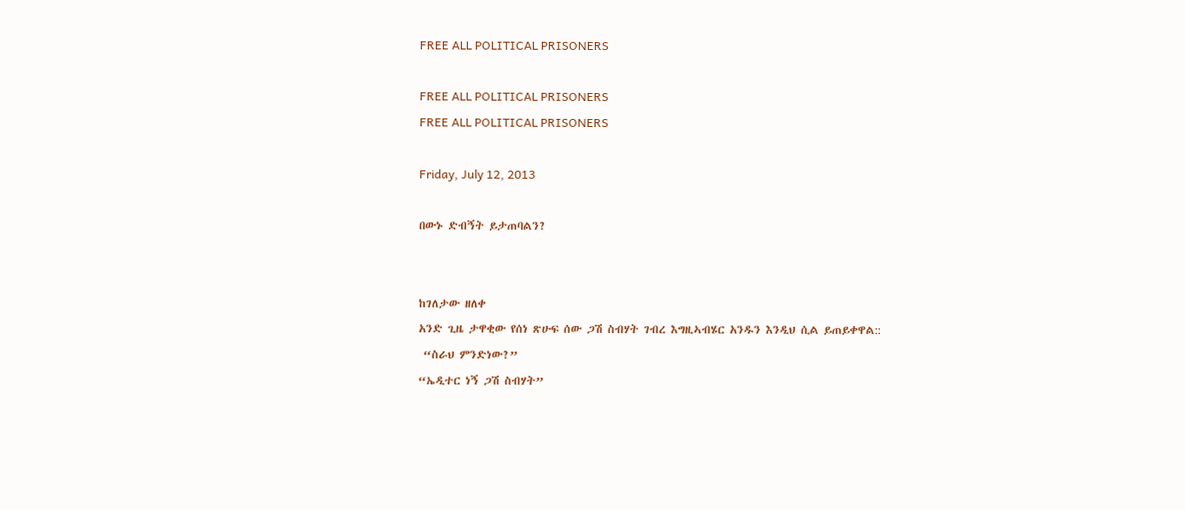FREE ALL POLITICAL PRISONERS

FREE ALL POLITICAL PRISONERS
FREE ALL POLITICAL PRISONERS

Friday, July 12, 2013

በውኑ ድብኝት ይታጠባልን?


ከገለታው ዘለቀ
አንድ ጊዜ ታዋቂው የሰነ ጽሁፍ ሰው ጋሽ ስብሃት ገብረ እግዚኣብሄር አንዱን እንዲህ ሲል ይጠይቀዋል::
 “ስራህ ምንድነው?”
“ኤዲተር ነኝ ጋሽ ስብሃት”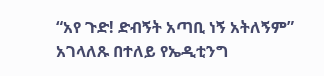“አየ ጉድ! ድብኝት አጣቢ ነኝ አትለኝም”
አገላለጹ በተለይ የኤዲቲንግ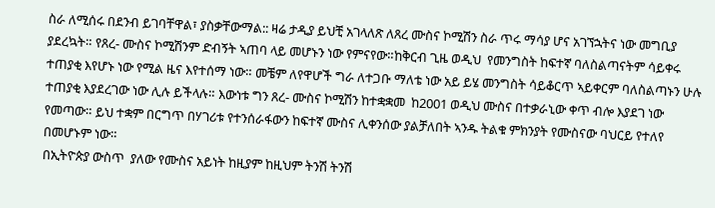ስራ ለሚሰሩ በደንብ ይገባቸዋል፣ ያስቃቸውማል:: ዛሬ ታዲያ ይህቺ አገላለጽ ለጸረ ሙስና ኮሚሽን ስራ ጥሩ ማሳያ ሆና አገኘኋትና ነው መግቢያ ያደረኳት። የጸረ- ሙስና ኮሚሽንም ድብኝት ኣጠባ ላይ መሆኑን ነው የምናየው።ከቅርብ ጊዜ ወዲህ  የመንግስት ከፍተኛ ባለስልጣናትም ሳይቀሩ ተጠያቂ እየሆኑ ነው የሚል ዜና እየተሰማ ነው። መቼም ለየዋሆች ግራ ለተጋቡ ማለቴ ነው አይ ይሄ መንግስት ሳይቆርጥ ኣይቀርም ባለስልጣኑን ሁሉ ተጠያቂ እያደረገው ነው ሊሉ ይችላሉ። እውነቱ ግን ጸረ- ሙስና ኮሚሽን ከተቋቋመ  ከ2001 ወዲህ ሙስና በተቃራኒው ቀጥ ብሎ እያደገ ነው የመጣው። ይህ ተቋም በርግጥ በሃገሪቱ የተንሰራፋውን ከፍተኛ ሙስና ሊቀንሰው ያልቻለበት ኣንዱ ትልቁ ምክንያት የሙስናው ባህርይ የተለየ በመሆኑም ነው።
በኢትዮጵያ ውስጥ  ያለው የሙስና አይነት ከዚያም ከዚህም ትንሽ ትንሽ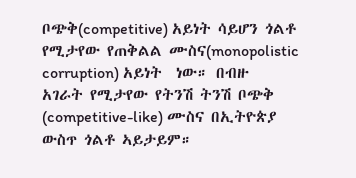ቦጭቅ(competitive) አይነት ሳይሆን ጎልቶ የሚታየው የጠቅልል ሙስና(monopolistic corruption) አይነት  ነው። በብዙ አገራት የሚታየው የትንሽ ትንሽ ቦጭቅ (competitive-like) ሙስና በኢትዮጵያ ውስጥ ጎልቶ ኣይታይም።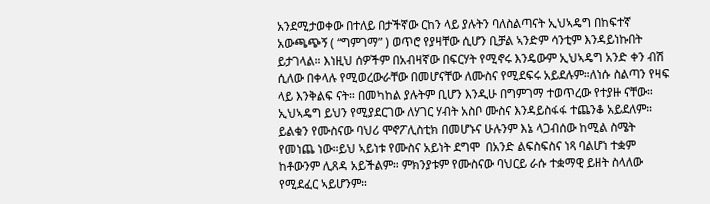አንደሚታወቀው በተለይ በታችኛው ርከን ላይ ያሉትን ባለስልጣናት ኢህኣዴግ በከፍተኛ አውጫጭኝ ( “ግምገማ” ) ወጥሮ የያዛቸው ሲሆን ቢቻል ኣንድም ሳንቲም እንዳይነኩበት ይታገላል። እነዚህ ሰዎችም በአብዛኛው በፍርሃት የሚኖሩ እንዴውም ኢህኣዴግ አንድ ቀን ብሽ ሲለው በቀላሉ የሚወረውራቸው በመሆናቸው ለሙስና የሚደፍሩ አይደሉም።ለነሱ ስልጣን የዛፍ ላይ እንቅልፍ ናት። በመካከል ያሉትም ቢሆን እንዲሁ በግምገማ ተወጥረው የተያዙ ናቸው።
ኢህኣዴግ ይህን የሚያደርገው ለሃገር ሃብት አስቦ ሙስና እንዳይስፋፋ ተጨንቆ አይደለም። ይልቁን የሙስናው ባህሪ ሞኖፖሊስቲክ በመሆኑና ሁሉንም እኔ ላጋብሰው ከሚል ስሜት የመነጨ ነው።ይህ ኣይነቱ የሙስና አይነት ደግሞ  በአንድ ልፍስፍስና ነጻ ባልሆነ ተቋም ከቶውንም ሊጸዳ አይችልም። ምክንያቱም የሙስናው ባህርይ ራሱ ተቋማዊ ይዘት ስላለው የሚደፈር ኣይሆንም።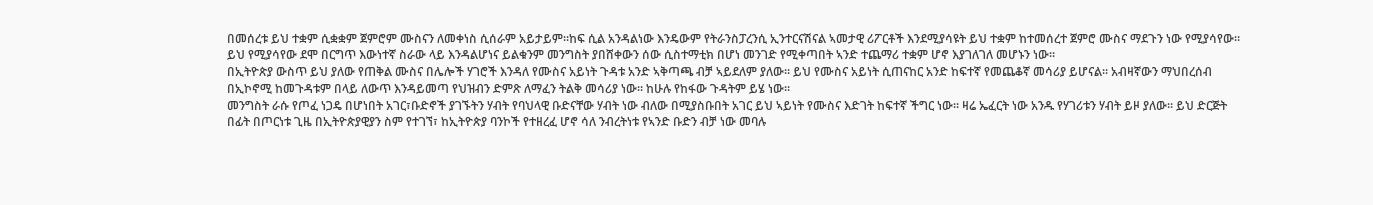በመሰረቱ ይህ ተቋም ሲቋቋም ጀምሮም ሙስናን ለመቀነስ ሲሰራም አይታይም።ከፍ ሲል አንዳልነው እንዴውም የትራንስፓረንሲ ኢንተርናሽናል ኣመታዊ ሪፖርቶች እንደሚያሳዩት ይህ ተቋም ከተመሰረተ ጀምሮ ሙስና ማደጉን ነው የሚያሳየው። ይህ የሚያሳየው ደሞ በርግጥ እውነተኛ ስራው ላይ እንዳልሆነና ይልቁንም መንግስት ያበሸቀውን ሰው ሲስተማቲክ በሆነ መንገድ የሚቀጣበት ኣንድ ተጨማሪ ተቋም ሆኖ እያገለገለ መሆኑን ነው።
በኢትዮጵያ ውስጥ ይህ ያለው የጠቅል ሙስና በሌሎች ሃገሮች እንዳለ የሙስና አይነት ጉዳቱ አንድ ኣቅጣጫ ብቻ ኣይደለም ያለው። ይህ የሙስና አይነት ሲጠናከር አንድ ከፍተኛ የመጨቆኛ መሳሪያ ይሆናል። አብዛኛውን ማህበረሰብ በኢኮኖሚ ከመጉዳቱም በላይ ለውጥ እንዳይመጣ የህዝብን ድምጽ ለማፈን ትልቅ መሳሪያ ነው። ከሁሉ የከፋው ጉዳትም ይሄ ነው።
መንግስት ራሱ የጦፈ ነጋዴ በሆነበት አገር፣ቡድኖች ያገኙትን ሃብት የባህላዊ ቡድናቸው ሃብት ነው ብለው በሚያስቡበት አገር ይህ ኣይነት የሙስና እድገት ከፍተኛ ችግር ነው። ዛሬ ኤፈርት ነው አንዱ የሃገሪቱን ሃብት ይዞ ያለው። ይህ ድርጅት በፊት በጦርነቱ ጊዜ በኢትዮጵያዊያን ስም የተገኘ፣ ከኢትዮጵያ ባንኮች የተዘረፈ ሆኖ ሳለ ንብረትነቱ የኣንድ ቡድን ብቻ ነው መባሉ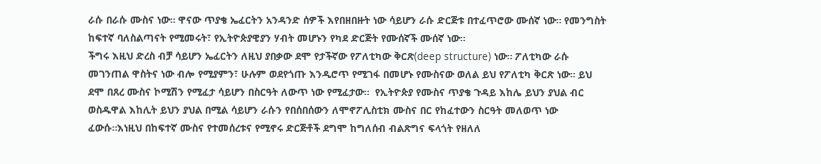ራሱ በራሱ ሙስና ነው። ዋናው ጥያቄ ኤፈርትን አንዳንድ ሰዎች እየበዘበዙት ነው ሳይሆን ራሱ ድርጅቱ በተፈጥሮው ሙሰኛ ነው። የመንግስት ከፍተኛ ባለስልጣናት የሚመሩት፣ የኢትዮጵያዊያን ሃብት መሆኑን የካደ ድርጅት የሙሰኛች ሙሰኛ ነው።
ችግሩ እዚህ ድረስ ብቻ ሳይሆን ኤፈርትን ለዚህ ያበቃው ደሞ የታችኛው የፖለቲካው ቅርጽ(deep structure) ነው። ፖለቲካው ራሱ መገንጠል ዋስትና ነው ብሎ የሚያምን፣ ሁሉም ወደየጎጡ እንዲሮጥ የሚገፋ በመሆኑ የሙስናው ወለል ይህ የፖለቲካ ቅርጽ ነው። ይህ ደሞ በጸረ ሙስና ኮሚሽን የሚፈታ ሳይሆን በስርዓት ለውጥ ነው የሚፈታው።  የኢትዮጵያ የሙስና ጥያቄ ጉዳይ እከሌ ይህን ያህል ብር ወስዱዋል እከሊት ይህን ያህል በሚል ሳይሆን ራሱን የበሰበሰውን ለሞኖፖሊስቲክ ሙስና በር የከፈተውን ስርዓት መለወጥ ነው ፈውሱ።እነዚህ በከፍተኛ ሙስና የተመሰረቱና የሚኖሩ ድርጅቶች ደግሞ ከግለሰብ ብልጽግና ፍላጎት የዘለለ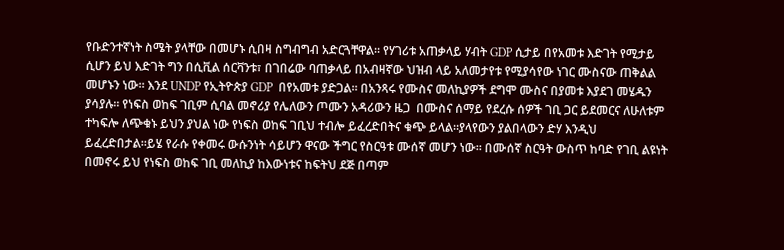የቡድንተኛነት ስሜት ያላቸው በመሆኑ ሲበዛ ስግብግብ አድርጓቸዋል። የሃገሪቱ አጠቃላይ ሃብት GDP ሲታይ በየአመቱ እድገት የሚታይ ሲሆን ይህ እድገት ግን በሲቪል ሰርቫንቱ፣ በገበሬው ባጠቃላይ በአብዛኛው ህዝብ ላይ አለመታየቱ የሚያሳየው ነገር ሙስናው ጠቅልል መሆኑን ነው። እንደ UNDP የኢትዮጵያ GDP  በየአመቱ ያድጋል። በአንጻሩ የሙስና መለኪያዎች ደግሞ ሙስና በያመቱ እያደገ መሄዱን ያሳያሉ። የነፍስ ወከፍ ገቢም ሲባል መኖሪያ የሌለውን ጦሙን አዳሪውን ዜጋ  በሙስና ሰማይ የደረሱ ሰዎች ገቢ ጋር ይደመርና ለሁለቱም ተካፍሎ ለጭቁኑ ይህን ያህል ነው የነፍስ ወከፍ ገቢህ ተብሎ ይፈረድበትና ቁጭ ይላል።ያላየውን ያልበላውን ድሃ እንዲህ ይፈረድበታል።ይሄ የራሱ የቀመሩ ውሱንነት ሳይሆን ዋናው ችግር የስርዓቱ ሙሰኛ መሆን ነው። በሙሰኛ ስርዓት ውስጥ ከባድ የገቢ ልዩነት በመኖሩ ይህ የነፍስ ወከፍ ገቢ መለኪያ ከእውነቱና ከፍትህ ደጅ በጣም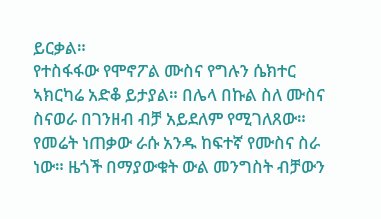ይርቃል።
የተስፋፋው የሞኖፖል ሙስና የግሉን ሴክተር ኣክርካሬ አድቆ ይታያል። በሌላ በኩል ስለ ሙስና ስናወራ በገንዘብ ብቻ አይደለም የሚገለጸው። የመሬት ነጠቃው ራሱ አንዱ ከፍተኛ የሙስና ስራ ነው። ዜጎች በማያውቁት ውል መንግስት ብቻውን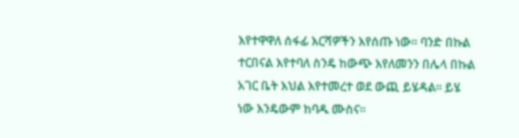እየተዋዋለ ሰፋፊ እርሻዎችን እየሰጡ ነው። ባንድ በኩል ተርበናል እየተባለ ስንዴ ከውጭ እየለመንን በሌላ በኩል አገር ቤት እህል እየተመረተ ወደ ውጪ ይሄዳል። ይሄ ነው እንዴውም ከባዱ ሙስና።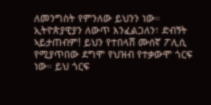ለመንግስት የምንለው ይህንን ነው። ኢትዮጵያዊያን ለውጥ እንፈልጋለን፣ ድብኝት ኣይታጠብም! ይህን የተበላሸ ሙሰኛ ፖሊሲ የሚያጥበው ደግሞ የህዝብ የተቃውሞ ጎርፍ ነው። ይህ ጎርፍ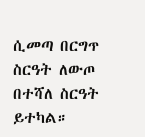ሲመጣ በርግጥ ስርዓት ለውጦ በተሻለ ስርዓት ይተካል።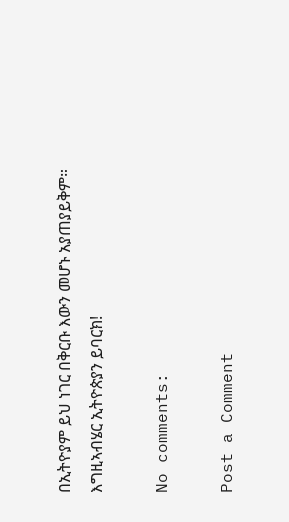በኢትዮያም ይህ ነገር በቅርቡ እውን መሆኑ አያጠያይቅም።
እግዚኣብሄር ኢትዮጵያን ይባርክ!

No comments:

Post a Comment